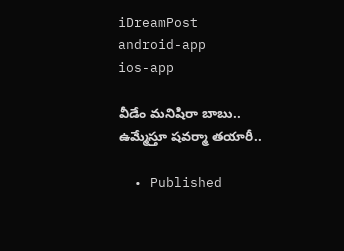iDreamPost
android-app
ios-app

వీడేం మనిషిరా బాబు.. ఉమ్మేస్తూ షవర్మా తయారీ..

  • Published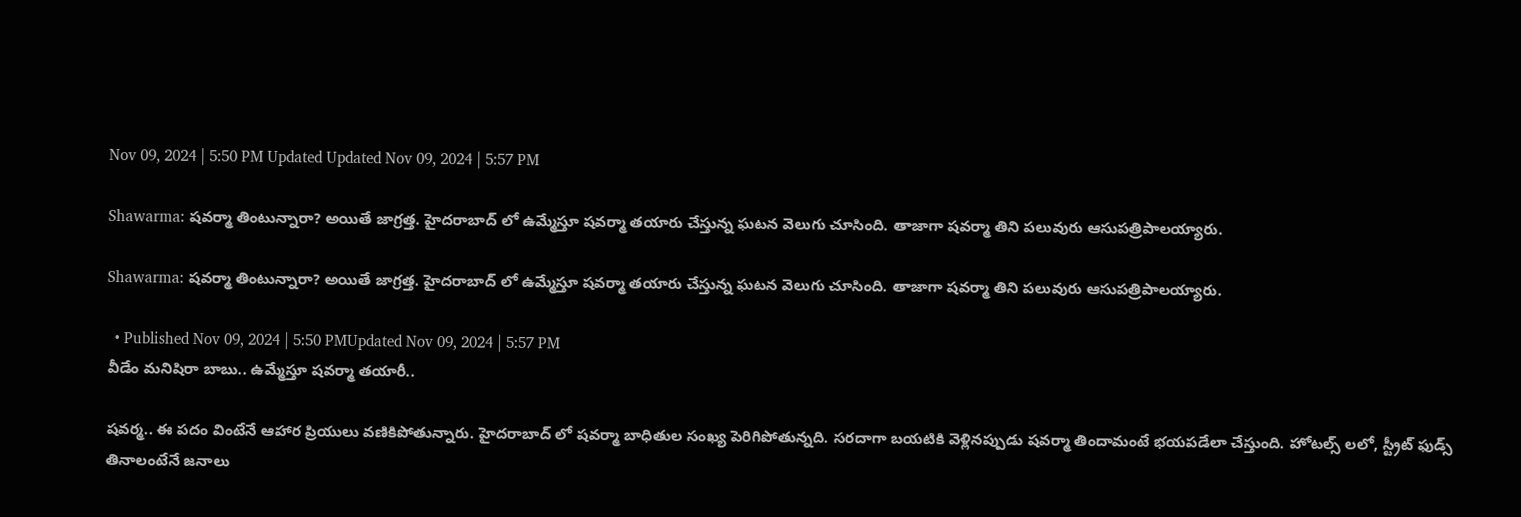Nov 09, 2024 | 5:50 PM Updated Updated Nov 09, 2024 | 5:57 PM

Shawarma: షవర్మా తింటున్నారా? అయితే జాగ్రత్త. హైదరాబాద్ లో ఉమ్మేస్తూ షవర్మా తయారు చేస్తున్న ఘటన వెలుగు చూసింది. తాజాగా షవర్మా తిని పలువురు ఆసుపత్రిపాలయ్యారు.

Shawarma: షవర్మా తింటున్నారా? అయితే జాగ్రత్త. హైదరాబాద్ లో ఉమ్మేస్తూ షవర్మా తయారు చేస్తున్న ఘటన వెలుగు చూసింది. తాజాగా షవర్మా తిని పలువురు ఆసుపత్రిపాలయ్యారు.

  • Published Nov 09, 2024 | 5:50 PMUpdated Nov 09, 2024 | 5:57 PM
వీడేం మనిషిరా బాబు.. ఉమ్మేస్తూ షవర్మా తయారీ..

షవర్మ.. ఈ పదం వింటేనే ఆహార ప్రియులు వణికిపోతున్నారు. హైదరాబాద్ లో షవర్మా బాధితుల సంఖ్య పెరిగిపోతున్నది. సరదాగా బయటికి వెళ్లినప్పుడు షవర్మా తిందామంటే భయపడేలా చేస్తుంది. హోటల్స్ లలో, స్ట్రీట్ ఫుడ్స్ తినాలంటేనే జనాలు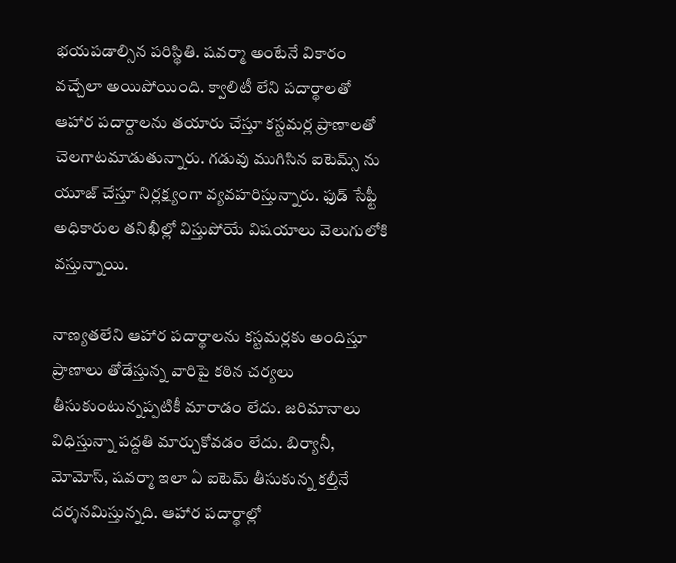భయపడాల్సిన పరిస్థితి. షవర్మా అంటేనే వికారం వచ్చేలా అయిపోయింది. క్వాలిటీ లేని పదార్థాలతో ఆహార పదార్దాలను తయారు చేస్తూ కస్టమర్ల ప్రాణాలతో చెలగాటమాడుతున్నారు. గడువు ముగిసిన ఐటెమ్స్ ను యూజ్ చేస్తూ నిర్లక్ష్యంగా వ్యవహరిస్తున్నారు. ఫుడ్ సేఫ్టీ అధికారుల తనిఖీల్లో విస్తుపోయే విషయాలు వెలుగులోకి వస్తున్నాయి.

నాణ్యతలేని ఆహార పదార్థాలను కస్టమర్లకు అందిస్తూ ప్రాణాలు తోడేస్తున్న వారిపై కఠిన చర్యలు తీసుకుంటున్నప్పటికీ మారాడం లేదు. జరిమానాలు విధిస్తున్నా పద్దతి మార్చుకోవడం లేదు. బిర్యానీ, మోమోస్, షవర్మా ఇలా ఏ ఐటెమ్ తీసుకున్న కల్తీనే దర్శనమిస్తున్నది. ఆహార పదార్థాల్లో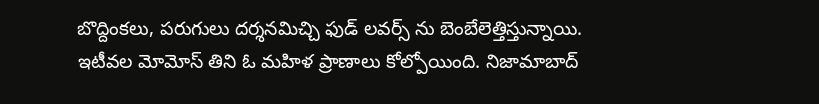బొద్దింకలు, పరుగులు దర్శనమిచ్చి ఫుడ్ లవర్స్ ను బెంబేలెత్తిస్తున్నాయి. ఇటీవల మోమోస్ తిని ఓ మహిళ ప్రాణాలు కోల్పోయింది. నిజామాబాద్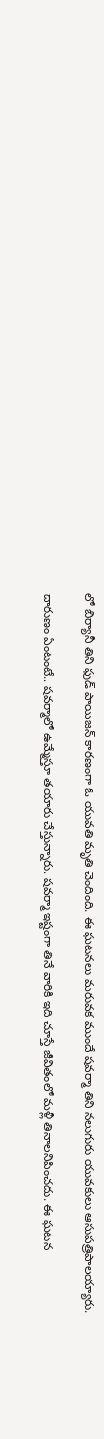లో బిర్యానీ తిని ఫుడ్ పాయిజన్ కారణంగా ఓ యువతి మృతి చెందింది. ఈ ఘటనలు మరువక ముందే షవర్మా తిని నలుగురు యువకులు ఆసుపత్రిపాలయ్యారు.

దారుణం ఏంటంటే.. షవర్మాలో ఉమ్మేస్తూ తయారు చేస్తున్నారు. షవర్మా ఇష్టంగా తినే వారికి ఇది చూస్తే జీవితంలో మళ్లీ తినాలనిపించదు. ఈ ఘటన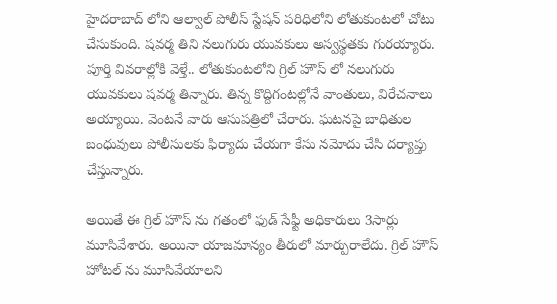హైదరాబాద్ లోని ఆల్వాల్ పోలీస్ స్టేషన్ పరిధిలోని లోతుకుంటలో చోటు చేసుకుంది. షవర్మ తిని నలుగురు యువకులు అస్వస్థతకు గురయ్యారు. పూర్తి వివరాల్లోకి వెళ్తే.. లోతుకుంటలోని గ్రిల్ హౌస్ లో నలుగురు యువకులు షవర్మ తిన్నారు. తిన్న కొద్దిగంటల్లోనే వాంతులు, విరేచనాలు అయ్యాయి. వెంటనే వారు ఆసుపత్రిలో చేరారు. ఘటనపై బాధితుల బంధువులు పోలీసులకు ఫిర్యాదు చేయగా కేసు నమోదు చేసి దర్యాప్తు చేస్తున్నారు.

అయితే ఈ గ్రిల్ హౌస్ ను గతంలో ఫుడ్ సేఫ్టీ అధికారులు 3సార్లు మూసివేశారు. అయినా యాజమాన్యం తీరులో మార్పురాలేదు. గ్రిల్ హౌస్ హోటల్ ను మూసివేయాలని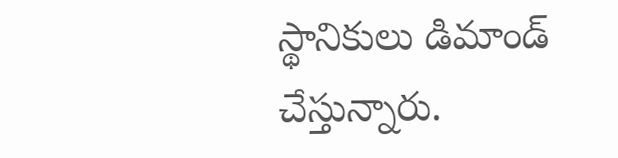స్థానికులు డిమాండ్ చేస్తున్నారు.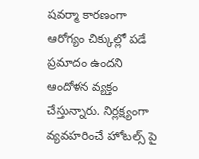షవర్మా కారణంగా ఆరోగ్యం చిక్కుల్లో పడే ప్రమాదం ఉందని ఆందోళన వ్యక్తం చేస్తున్నారు. నిర్లక్ష్యంగా వ్యవహరించే హోటల్స్ పై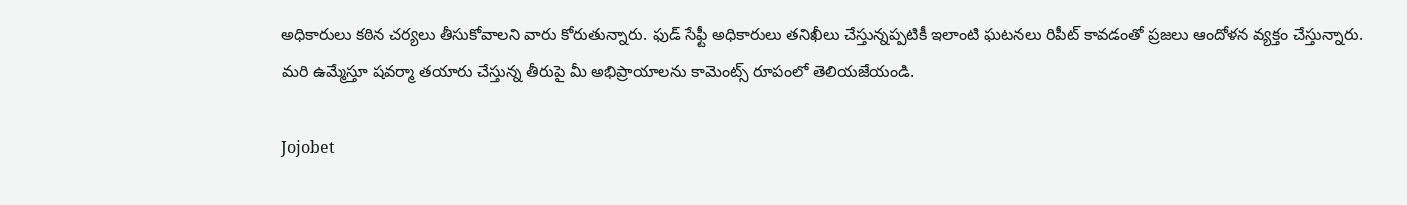అధికారులు కఠిన చర్యలు తీసుకోవాలని వారు కోరుతున్నారు. ఫుడ్ సేఫ్టీ అధికారులు తనిఖీలు చేస్తున్నప్పటికీ ఇలాంటి ఘటనలు రిపీట్ కావడంతో ప్రజలు ఆందోళన వ్యక్తం చేస్తున్నారు. మరి ఉమ్మేస్తూ షవర్మా తయారు చేస్తున్న తీరుపై మీ అభిప్రాయాలను కామెంట్స్ రూపంలో తెలియజేయండి.

Jojobet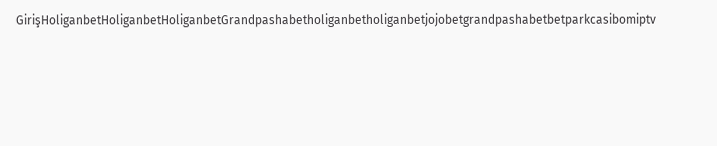GirişHoliganbetHoliganbetHoliganbetGrandpashabetholiganbetholiganbetjojobetgrandpashabetbetparkcasibomiptv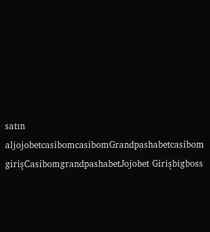satın aljojobetcasibomcasibomGrandpashabetcasibom girişCasibomgrandpashabetJojobet Girişbigboss